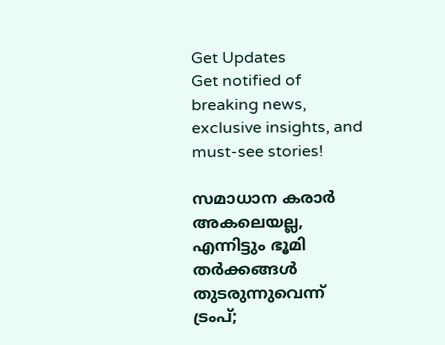Get Updates
Get notified of breaking news, exclusive insights, and must-see stories!

സമാധാന കരാർ അകലെയല്ല, എന്നിട്ടും ഭൂമി തർക്കങ്ങൾ തുടരുന്നുവെന്ന് ട്രംപ്;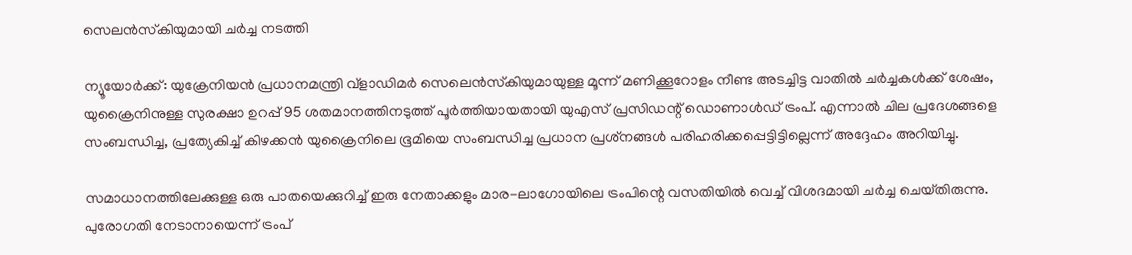സെലൻസ്‌കിയുമായി ചർച്ച നടത്തി

ന്യൂയോർക്ക്: യുക്രേനിയൻ പ്രധാനമന്ത്രി വ്ളാഡിമർ സെലെൻസ്‌കിയുമായുള്ള മൂന്ന് മണിക്കൂറോളം നീണ്ട അടച്ചിട്ട വാതിൽ ചർച്ചകൾക്ക് ശേഷം, യുക്രൈനിനുള്ള സുരക്ഷാ ഉറപ്പ് 95 ശതമാനത്തിനടുത്ത് പൂർത്തിയായതായി യുഎസ് പ്രസിഡന്റ് ഡൊണാൾഡ് ട്രംപ്. എന്നാൽ ചില പ്രദേശങ്ങളെ സംബന്ധിച്ച, പ്രത്യേകിച്ച് കിഴക്കൻ യുക്രൈനിലെ ഭൂമിയെ സംബന്ധിച്ച പ്രധാന പ്രശ്‌നങ്ങൾ പരിഹരിക്കപ്പെട്ടിട്ടില്ലെന്ന് അദ്ദേഹം അറിയിച്ചു.

സമാധാനത്തിലേക്കുള്ള ഒരു പാതയെക്കുറിച്ച് ഇരു നേതാക്കളും മാര-ലാഗോയിലെ ട്രംപിന്റെ വസതിയിൽ വെച്ച് വിശദമായി ചർച്ച ചെയ്‌തിരുന്നു. പുരോഗതി നേടാനായെന്ന് ട്രംപ്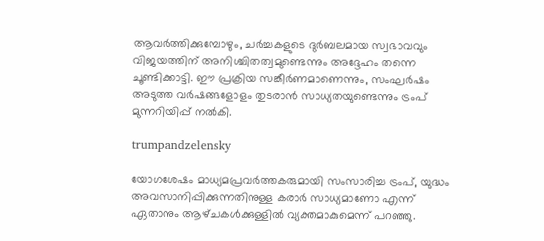ആവർത്തിക്കുമ്പോഴും, ചർച്ചകളുടെ ദുർബലമായ സ്വഭാവവും വിജയത്തിന് അനിശ്ചിതത്വമുണ്ടെന്നും അദ്ദേഹം തന്നെ ചൂണ്ടിക്കാട്ടി. ഈ പ്രക്രിയ സങ്കീർണമാണെന്നും, സംഘർഷം അടുത്ത വർഷങ്ങളോളം തുടരാൻ സാധ്യതയുണ്ടെന്നും ട്രംപ് മുന്നറിയിപ്പ് നൽകി.

trumpandzelensky

യോഗശേഷം മാധ്യമപ്രവർത്തകരുമായി സംസാരിച്ച ട്രംപ്, യുദ്ധം അവസാനിപ്പിക്കുന്നതിനുള്ള കരാർ സാധ്യമാണോ എന്ന് ഏതാനും ആഴ്‌ചകൾക്കുള്ളിൽ വ്യക്തമാകുമെന്ന് പറഞ്ഞു.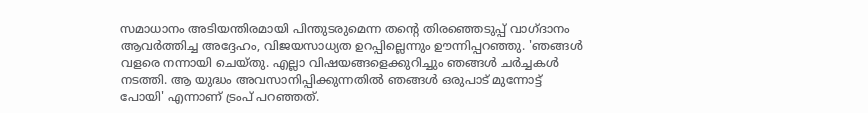സമാധാനം അടിയന്തിരമായി പിന്തുടരുമെന്ന തന്റെ തിരഞ്ഞെടുപ്പ് വാഗ്‌ദാനം ആവർത്തിച്ച അദ്ദേഹം, വിജയസാധ്യത ഉറപ്പില്ലെന്നും ഊന്നിപ്പറഞ്ഞു. 'ഞങ്ങൾ വളരെ നന്നായി ചെയ്‌തു. എല്ലാ വിഷയങ്ങളെക്കുറിച്ചും ഞങ്ങൾ ചർച്ചകൾ നടത്തി. ആ യുദ്ധം അവസാനിപ്പിക്കുന്നതിൽ ഞങ്ങൾ ഒരുപാട് മുന്നോട്ട് പോയി' എന്നാണ് ട്രംപ് പറഞ്ഞത്.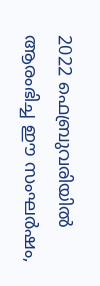2022 ഫെബ്രുവരിയിൽ ആരംഭിച്ച ഈ സംഘർഷം,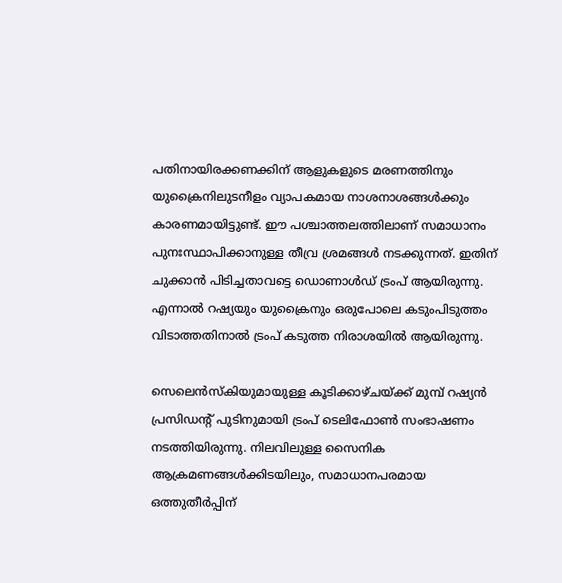പതിനായിരക്കണക്കിന് ആളുകളുടെ മരണത്തിനും യുക്രൈനിലുടനീളം വ്യാപകമായ നാശനാശങ്ങൾക്കും കാരണമായിട്ടുണ്ട്. ഈ പശ്ചാത്തലത്തിലാണ് സമാധാനം പുനഃസ്ഥാപിക്കാനുള്ള തീവ്ര ശ്രമങ്ങൾ നടക്കുന്നത്. ഇതിന് ചുക്കാൻ പിടിച്ചതാവട്ടെ ഡൊണാൾഡ് ട്രംപ് ആയിരുന്നു. എന്നാൽ റഷ്യയും യുക്രൈനും ഒരുപോലെ കടുംപിടുത്തം വിടാത്തതിനാൽ ട്രംപ് കടുത്ത നിരാശയിൽ ആയിരുന്നു.

സെലെൻസ്‌കിയുമായുള്ള കൂടിക്കാഴ്‌ചയ്ക്ക് മുമ്പ് റഷ്യൻ പ്രസിഡന്റ് പുടിനുമായി ട്രംപ് ടെലിഫോൺ സംഭാഷണം നടത്തിയിരുന്നു. നിലവിലുള്ള സൈനിക ആക്രമണങ്ങൾക്കിടയിലും, സമാധാനപരമായ ഒത്തുതീർപ്പിന്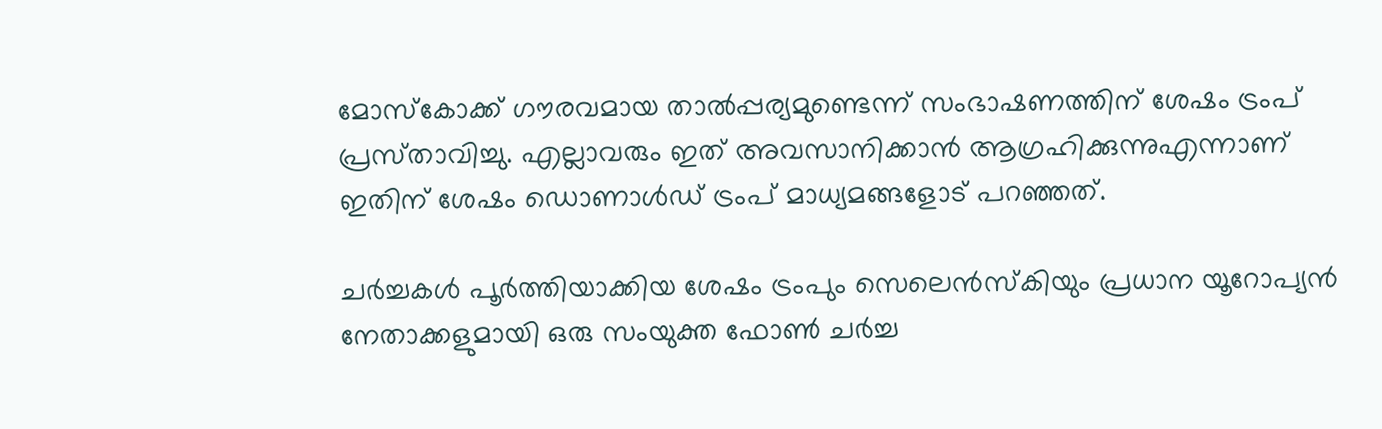മോസ്കോക്ക് ഗൗരവമായ താൽപ്പര്യമുണ്ടെന്ന് സംഭാഷണത്തിന് ശേഷം ട്രംപ് പ്രസ്‌താവിച്ചു. എല്ലാവരും ഇത് അവസാനിക്കാൻ ആഗ്രഹിക്കുന്നുഎന്നാണ് ഇതിന് ശേഷം ഡൊണാൾഡ് ട്രംപ് മാധ്യമങ്ങളോട് പറഞ്ഞത്.

ചർച്ചകൾ പൂർത്തിയാക്കിയ ശേഷം ട്രംപും സെലെൻസ്‌കിയും പ്രധാന യൂറോപ്യൻ നേതാക്കളുമായി ഒരു സംയുക്ത ഫോൺ ചർച്ച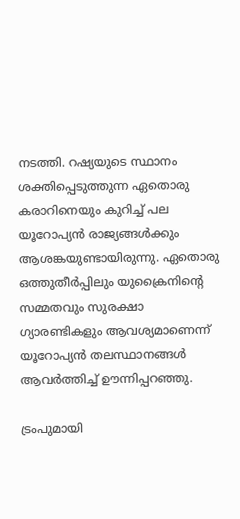നടത്തി. റഷ്യയുടെ സ്ഥാനം ശക്തിപ്പെടുത്തുന്ന ഏതൊരു കരാറിനെയും കുറിച്ച് പല യൂറോപ്യൻ രാജ്യങ്ങൾക്കും ആശങ്കയുണ്ടായിരുന്നു. ഏതൊരു ഒത്തുതീർപ്പിലും യുക്രൈനിന്റെ സമ്മതവും സുരക്ഷാ ഗ്യാരണ്ടികളും ആവശ്യമാണെന്ന് യൂറോപ്യൻ തലസ്ഥാനങ്ങൾ ആവർത്തിച്ച് ഊന്നിപ്പറഞ്ഞു.

ട്രംപുമായി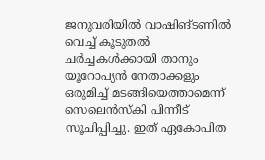ജനുവരിയിൽ വാഷിങ്‌ടണിൽ വെച്ച് കൂടുതൽ ചർച്ചകൾക്കായി താനും യൂറോപ്യൻ നേതാക്കളും ഒരുമിച്ച് മടങ്ങിയെത്താമെന്ന് സെലെൻസ്‌കി പിന്നീട് സൂചിപ്പിച്ചു. ഇത് ഏകോപിത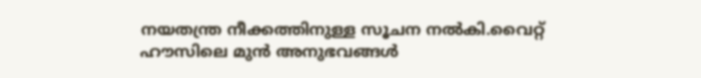നയതന്ത്ര നീക്കത്തിനുള്ള സൂചന നൽകി.വൈറ്റ് ഹൗസിലെ മുൻ അനുഭവങ്ങൾ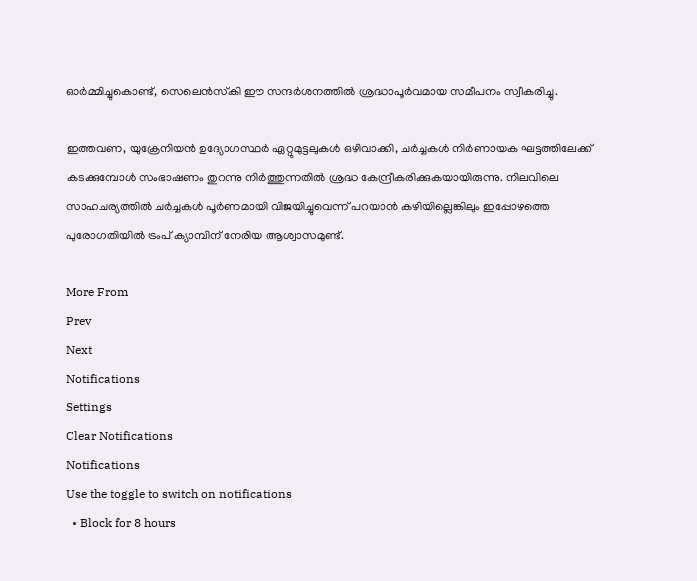ഓർമ്മിച്ചുകൊണ്ട്, സെലെൻസ്‌കി ഈ സന്ദർശനത്തിൽ ശ്രദ്ധാപൂർവമായ സമീപനം സ്വീകരിച്ചു.

ഇത്തവണ, യുക്രേനിയൻ ഉദ്യോഗസ്ഥർ ഏറ്റുമുട്ടലുകൾ ഒഴിവാക്കി, ചർച്ചകൾ നിർണായക ഘട്ടത്തിലേക്ക് കടക്കുമ്പോൾ സംഭാഷണം തുറന്നു നിർത്തുന്നതിൽ ശ്രദ്ധ കേന്ദ്രീകരിക്കുകയായിരുന്നു. നിലവിലെ സാഹചര്യത്തിൽ ചർച്ചകൾ പൂർണമായി വിജയിച്ചുവെന്ന് പറയാൻ കഴിയില്ലെങ്കിലും ഇപ്പോഴത്തെ പുരോഗതിയിൽ ട്രംപ് ക്യാമ്പിന് നേരിയ ആശ്വാസമുണ്ട്.

More From
Prev
Next
Notifications
Settings
Clear Notifications
Notifications
Use the toggle to switch on notifications
  • Block for 8 hours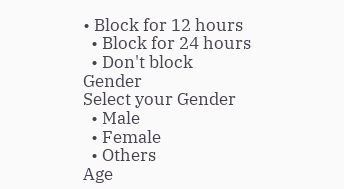• Block for 12 hours
  • Block for 24 hours
  • Don't block
Gender
Select your Gender
  • Male
  • Female
  • Others
Age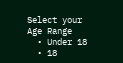Select your Age Range
  • Under 18
  • 18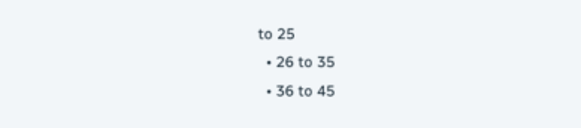to 25
  • 26 to 35
  • 36 to 45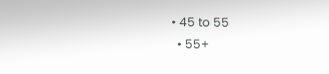• 45 to 55
  • 55+